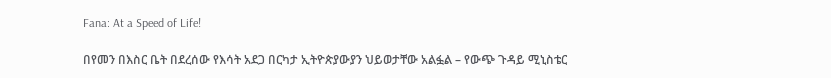Fana: At a Speed of Life!

በየመን በእስር ቤት በደረሰው የእሳት አደጋ በርካታ ኢትዮጵያውያን ህይወታቸው አልፏል – የውጭ ጉዳይ ሚኒስቴር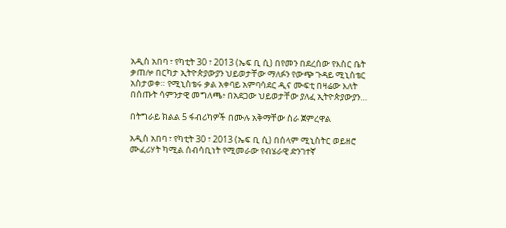አዲስ አበባ ፣ የካቲት 30 ፣ 2013 (ኤፍ ቢ ሲ) በየመን በደረሰው የእስር ቤት ቃጠሎ በርካታ ኢትዮጵያውያን ህይወታቸው ማለፉን የውጭ ጉዳይ ሚኒስቴር አስታወቀ። የሚኒስቴሩ ቃል አቀባይ አምባሳደር ዲና ሙፍቲ በዛሬው እለት በሰጡት ሳምንታዊ መግለጫ፥ በአደጋው ህይወታቸው ያለፈ ኢትዮጵያውያን…

በትግራይ ክልል 5 ፋብሪካዎች በሙሉ አቅማቸው ስራ ጀምረዋል

አዲስ አበባ ፣ የካቲት 30 ፣ 2013 (ኤፍ ቢ ሲ) በሰላም ሚኒስትር ወይዘሮ ሙፈሪሃት ካሚል ሰብሳቢነት የሚመራው የብሄራዊ ድንገተኛ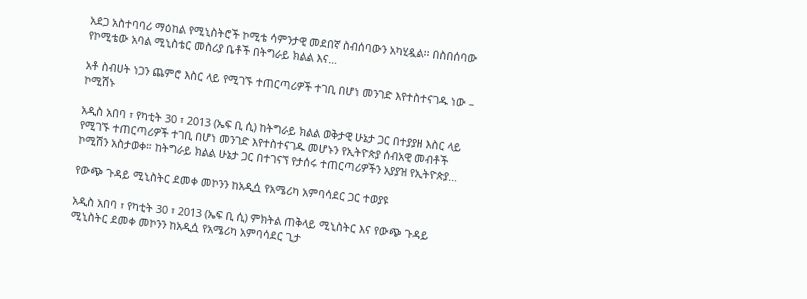አደጋ አስተባባሪ ማዕከል የሚኒስትሮች ኮሚቴ ሳምንታዊ መደበኛ ስብሰባውን አካሂዷል፡፡ በስበሰባው የኮሚቴው አባል ሚኒስቴር መስሪያ ቤቶች በትግራይ ክልል እና…

አቶ ስብሀት ነጋን ጨምሮ እስር ላይ የሚገኙ ተጠርጣሪዎች ተገቢ በሆነ መንገድ እየተስተናገዱ ነው – ኮሚሽኑ

አዲስ አበባ ፣ የካቲት 30 ፣ 2013 (ኤፍ ቢ ሲ) ከትግራይ ክልል ወቅታዊ ሁኔታ ጋር በተያያዘ እስር ላይ የሚገኙ ተጠርጣሪዎች ተገቢ በሆነ መንገድ እየተስተናገዱ መሆኑን የኢትዮጵያ ሰብአዊ መብቶች ኮሚሽን አስታወቀ። ከትግራይ ክልል ሁኔታ ጋር በተገናኘ የታሰሩ ተጠርጣሪዎችን አያያዝ የኢትዮጵያ…

የውጭ ጉዳይ ሚኒስትር ደመቀ መኮንን ከአዲሷ የአሜሪካ አምባሳደር ጋር ተወያዩ

አዲስ አበባ ፣ የካቲት 30 ፣ 2013 (ኤፍ ቢ ሲ) ምክትል ጠቅላይ ሚኒስትር እና የውጭ ጉዳይ ሚኒስትር ደመቀ መኮንን ከአዲሷ የአሜሪካ አምባሳደር ጊታ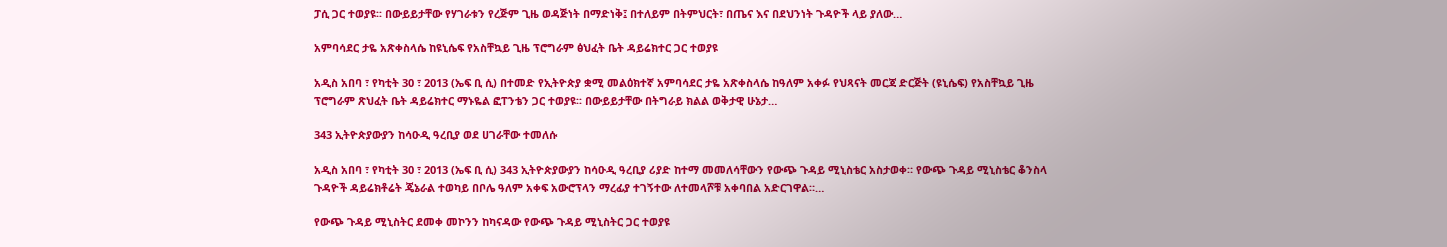ፓሲ ጋር ተወያዩ፡፡ በውይይታቸው የሃገራቱን የረጅም ጊዜ ወዳጅነት በማድነቅ፤ በተለይም በትምህርት፣ በጤና እና በደህንነት ጉዳዮች ላይ ያለው…

አምባሳደር ታዬ አጽቀስላሴ ከዩኒሴፍ የአስቸኳይ ጊዜ ፕሮግራም ፅህፈት ቤት ዳይሬክተር ጋር ተወያዩ

አዲስ አበባ ፣ የካቲት 30 ፣ 2013 (ኤፍ ቢ ሲ) በተመድ የኢትዮጵያ ቋሚ መልዕክተኛ አምባሳደር ታዬ አጽቀስላሴ ከዓለም አቀፉ የህጻናት መርጃ ድርጅት (ዩኒሴፍ) የአስቸኳይ ጊዜ ፕሮግራም ጽህፈት ቤት ዳይሬክተር ማኑዬል ፎፐንቴን ጋር ተወያዩ፡፡ በውይይታቸው በትግራይ ክልል ወቅታዊ ሁኔታ…

343 ኢትዮጵያውያን ከሳዑዲ ዓረቢያ ወደ ሀገራቸው ተመለሱ

አዲስ አበባ ፣ የካቲት 30 ፣ 2013 (ኤፍ ቢ ሲ) 343 ኢትዮጵያውያን ከሳዑዲ ዓረቢያ ሪያድ ከተማ መመለሳቸውን የውጭ ጉዳይ ሚኒስቴር አስታወቀ። የውጭ ጉዳይ ሚኒስቴር ቆንስላ ጉዳዮች ዳይሬክቶሬት ጄኔራል ተወካይ በቦሌ ዓለም አቀፍ አውሮፕላን ማረፊያ ተገኝተው ለተመላሾቹ አቀባበል አድርገዋል።…

የውጭ ጉዳይ ሚኒስትር ደመቀ መኮንን ከካናዳው የውጭ ጉዳይ ሚኒስትር ጋር ተወያዩ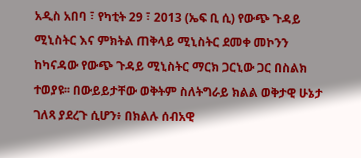አዲስ አበባ ፣ የካቲት 29 ፣ 2013 (ኤፍ ቢ ሲ) የውጭ ጉዳይ ሚኒስትር እና ምክትል ጠቅላይ ሚኒስትር ደመቀ መኮንን ከካናዳው የውጭ ጉዳይ ሚኒስትር ማርክ ጋርኒው ጋር በስልክ ተወያዩ፡፡ በውይይታቸው ወቅትም ስለትግራይ ክልል ወቅታዊ ሁኔታ ገለጻ ያደረጉ ሲሆን፥ በክልሉ ሰብአዊ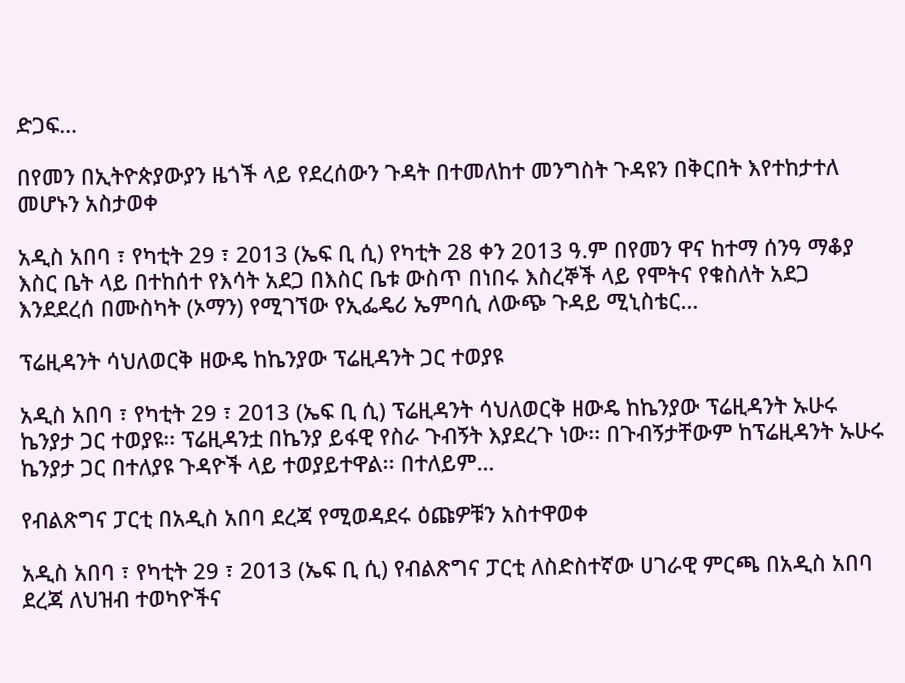ድጋፍ…

በየመን በኢትዮጵያውያን ዜጎች ላይ የደረሰውን ጉዳት በተመለከተ መንግስት ጉዳዩን በቅርበት እየተከታተለ መሆኑን አስታወቀ

አዲስ አበባ ፣ የካቲት 29 ፣ 2013 (ኤፍ ቢ ሲ) የካቲት 28 ቀን 2013 ዓ.ም በየመን ዋና ከተማ ሰንዓ ማቆያ እስር ቤት ላይ በተከሰተ የእሳት አደጋ በእስር ቤቱ ውስጥ በነበሩ እስረኞች ላይ የሞትና የቁስለት አደጋ እንደደረሰ በሙስካት (ኦማን) የሚገኘው የኢፌዴሪ ኤምባሲ ለውጭ ጉዳይ ሚኒስቴር…

ፕሬዚዳንት ሳህለወርቅ ዘውዴ ከኬንያው ፕሬዚዳንት ጋር ተወያዩ

አዲስ አበባ ፣ የካቲት 29 ፣ 2013 (ኤፍ ቢ ሲ) ፕሬዚዳንት ሳህለወርቅ ዘውዴ ከኬንያው ፕሬዚዳንት ኡሁሩ ኬንያታ ጋር ተወያዩ፡፡ ፕሬዚዳንቷ በኬንያ ይፋዊ የስራ ጉብኝት እያደረጉ ነው፡፡ በጉብኝታቸውም ከፕሬዚዳንት ኡሁሩ ኬንያታ ጋር በተለያዩ ጉዳዮች ላይ ተወያይተዋል፡፡ በተለይም…

የብልጽግና ፓርቲ በአዲስ አበባ ደረጃ የሚወዳደሩ ዕጩዎቹን አስተዋወቀ

አዲስ አበባ ፣ የካቲት 29 ፣ 2013 (ኤፍ ቢ ሲ) የብልጽግና ፓርቲ ለስድስተኛው ሀገራዊ ምርጫ በአዲስ አበባ ደረጃ ለህዝብ ተወካዮችና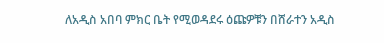ለአዲስ አበባ ምክር ቤት የሚወዳደሩ ዕጩዎቹን በሸራተን አዲስ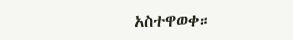አስተዋወቀ።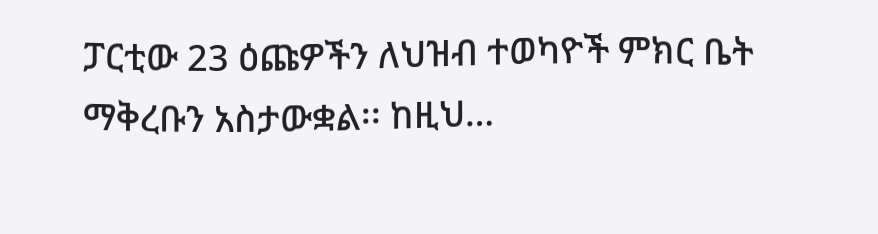ፓርቲው 23 ዕጩዎችን ለህዝብ ተወካዮች ምክር ቤት ማቅረቡን አስታውቋል፡፡ ከዚህ…